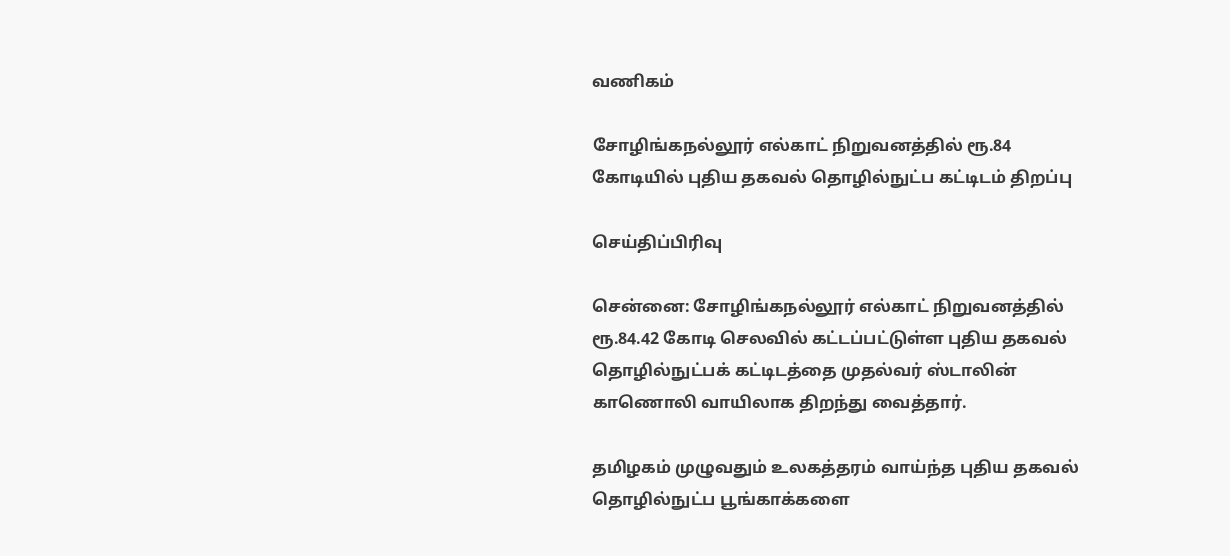வணிகம்

சோழிங்கநல்லூர் எல்காட் நிறுவனத்தில் ரூ.84 கோடியில் புதிய தகவல் தொழில்நுட்ப கட்டிடம் திறப்பு

செய்திப்பிரிவு

சென்னை: சோழிங்கநல்லூர் எல்காட் நிறுவனத்தில் ரூ.84.42 கோடி செலவில் கட்டப்பட்டுள்ள புதிய தகவல் தொழில்நுட்பக் கட்டிடத்தை முதல்வர் ஸ்டாலின் காணொலி வாயிலாக திறந்து வைத்தார்.

தமிழகம் முழுவதும் உலகத்தரம் வாய்ந்த புதிய தகவல் தொழில்நுட்ப பூங்காக்களை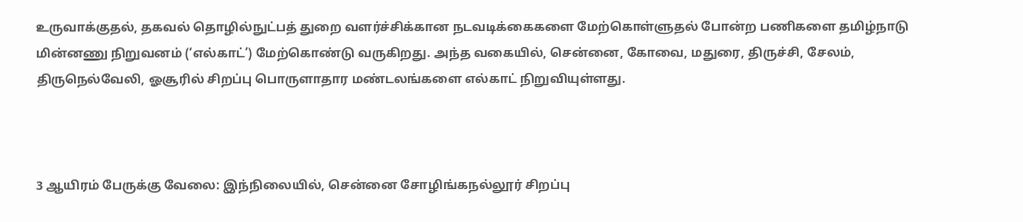உருவாக்குதல், தகவல் தொழில்நுட்பத் துறை வளர்ச்சிக்கான நடவடிக்கைகளை மேற்கொள்ளுதல் போன்ற பணிகளை தமிழ்நாடு மின்னணு நிறுவனம் (‘எல்காட்’) மேற்கொண்டு வருகிறது. அந்த வகையில், சென்னை, கோவை, மதுரை, திருச்சி, சேலம், திருநெல்வேலி, ஓசூரில் சிறப்பு பொருளாதார மண்டலங்களை எல்காட் நிறுவியுள்ளது.



3 ஆயிரம் பேருக்கு வேலை: இந்நிலையில், சென்னை சோழிங்கநல்லூர் சிறப்பு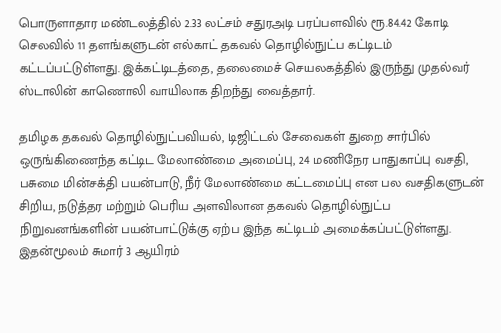பொருளாதார மண்டலத்தில் 2.33 லட்சம் சதுரஅடி பரப்பளவில் ரூ.84.42 கோடி செலவில் 11 தளங்களுடன் எல்காட் தகவல் தொழில்நுட்ப கட்டிடம் கட்டப்பட்டுள்ளது. இக்கட்டிடத்தை, தலைமைச் செயலகத்தில் இருந்து முதல்வர் ஸ்டாலின் காணொலி வாயிலாக திறந்து வைத்தார்.

தமிழக தகவல் தொழில்நுட்பவியல், டிஜிட்டல் சேவைகள் துறை சார்பில் ஒருங்கிணைந்த கட்டிட மேலாண்மை அமைப்பு, 24 மணிநேர பாதுகாப்பு வசதி, பசுமை மின்சக்தி பயன்பாடு, நீர் மேலாண்மை கட்டமைப்பு என பல வசதிகளுடன் சிறிய, நடுத்தர மற்றும் பெரிய அளவிலான தகவல் தொழில்நுட்ப நிறுவனங்களின் பயன்பாட்டுக்கு ஏற்ப இந்த கட்டிடம் அமைக்கப்பட்டுள்ளது. இதன்மூலம் சுமார் 3 ஆயிரம்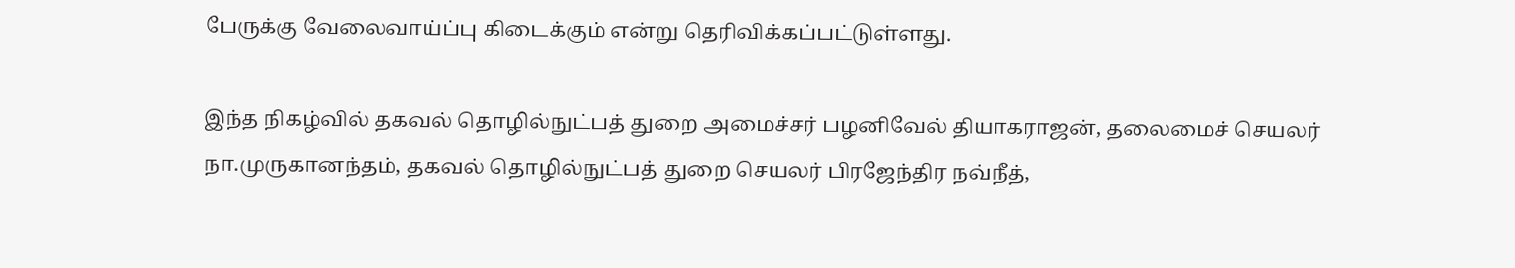பேருக்கு வேலைவாய்ப்பு கிடைக்கும் என்று தெரிவிக்கப்பட்டுள்ளது.

இந்த நிகழ்வில் தகவல் தொழில்நுட்பத் துறை அமைச்சர் பழனிவேல் தியாகராஜன், தலைமைச் செயலர் நா.முருகானந்தம், தகவல் தொழில்நுட்பத் துறை செயலர் பிரஜேந்திர நவ்நீத்,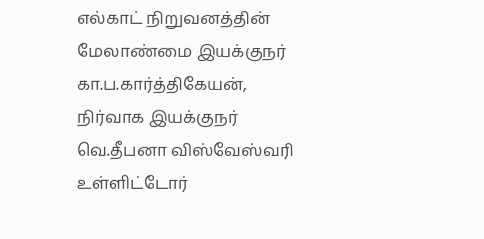எல்காட் நிறுவனத்தின் மேலாண்மை இயக்குநர் கா.ப.கார்த்திகேயன், நிர்வாக இயக்குநர் வெ.தீபனா விஸ்வேஸ்வரி உள்ளிட்டோர்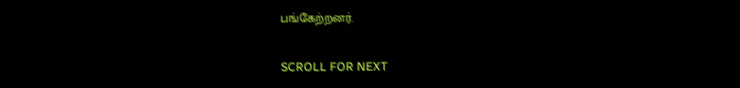பங்கேற்றனர்.

SCROLL FOR NEXT